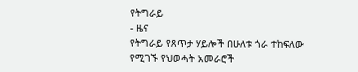የትግራይ
- ዜና
የትግራይ የጸጥታ ሃይሎች በሁለቱ ጎራ ተከፍለው የሚገኙ የህወሓት አመራሮች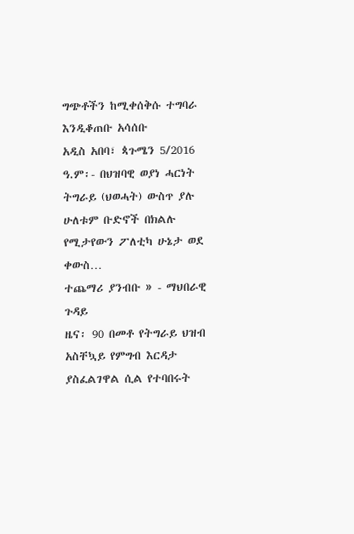ግጭቶችን ከሚቀሰቅሱ ተግባራ እንዲቆጠቡ አሳሰቡ
አዲስ አበባ፣ ጳጉሜን 5/2016 ዓ.ም፡- በህዝባዊ ወያነ ሓርነት ትግራይ (ህወሓት) ውስጥ ያሉ ሁለቱም ቡድኖች በክልሉ የሚታየውን ፖለቲካ ሁኔታ ወደ ቀውስ…
ተጨማሪ ያንብቡ » - ማህበራዊ ጉዳይ
ዜና፡ 90 በመቶ የትግራይ ህዝብ አስቸኳይ የምግብ እርዳታ ያስፈልገዋል ሲል የተባበሩት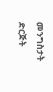መንግስታት ድርጅት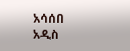አሳሰበ
አዲስ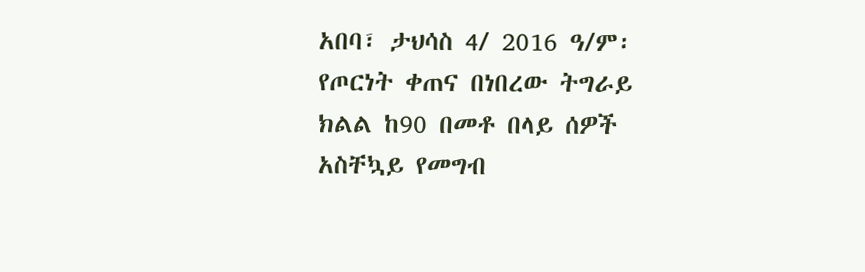አበባ፣ ታህሳስ 4/ 2016 ዓ/ም፡ የጦርነት ቀጠና በነበረው ትግራይ ክልል ከ90 በመቶ በላይ ሰዎች አስቸኳይ የመግብ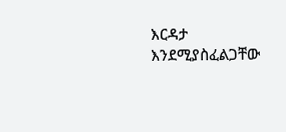እርዳታ እንደሚያስፈልጋቸው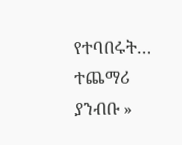የተባበሩት…
ተጨማሪ ያንብቡ »